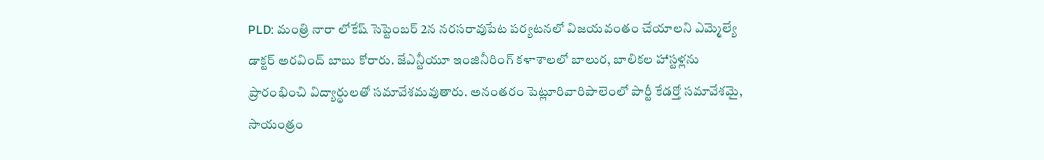PLD: మంత్రి నారా లోకేష్ సెప్టెంబర్ 2న నరసరావుపేట పర్యటనలో విజయవంతం చేయాలని ఎమ్మెల్యే డాక్టర్ అరవింద్ బాబు కోరారు. జేఎన్టీయూ ఇంజినీరింగ్ కళాశాలలో బాలుర, బాలికల హాస్టళ్లను ప్రారంభించి విద్యార్థులతో సమావేశమవుతారు. అనంతరం పెట్లూరివారిపాలెంలో పార్టీ కేడర్తో సమావేశమై, సాయంత్రం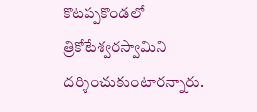కొటప్పకొండలో త్రికోటేశ్వరస్వామిని దర్శించుకుంటారన్నారు.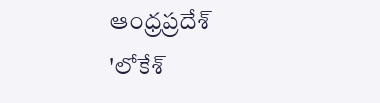ఆంధ్రప్రదేశ్
'లోకేశ్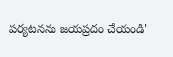పర్యటనను జయప్రదం చేయండి'